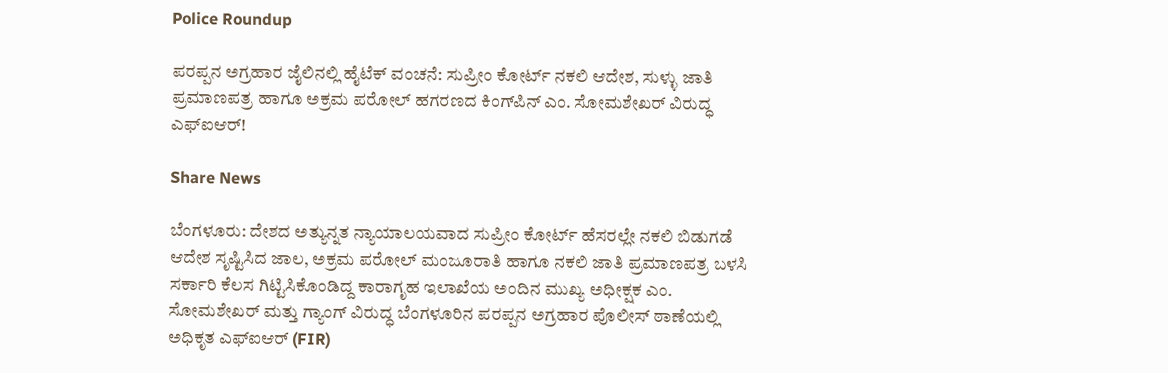Police Roundup

ಪರಪ್ಪನ ಅಗ್ರಹಾರ ಜೈಲಿನಲ್ಲಿ ಹೈಟೆಕ್ ವಂಚನೆ: ಸುಪ್ರೀಂ ಕೋರ್ಟ್ ನಕಲಿ ಆದೇಶ, ಸುಳ್ಳು ಜಾತಿ ಪ್ರಮಾಣಪತ್ರ ಹಾಗೂ ಅಕ್ರಮ ಪರೋಲ್ ಹಗರಣದ ಕಿಂಗ್‌ಪಿನ್ ಎಂ. ಸೋಮಶೇಖರ್ ವಿರುದ್ಧ ಎಫ್‌ಐಆರ್!

Share News

ಬೆಂಗಳೂರು: ದೇಶದ ಅತ್ಯುನ್ನತ ನ್ಯಾಯಾಲಯವಾದ ಸುಪ್ರೀಂ ಕೋರ್ಟ್ ಹೆಸರಲ್ಲೇ ನಕಲಿ ಬಿಡುಗಡೆ ಆದೇಶ ಸೃಷ್ಟಿಸಿದ ಜಾಲ, ಅಕ್ರಮ ಪರೋಲ್ ಮಂಜೂರಾತಿ ಹಾಗೂ ನಕಲಿ ಜಾತಿ ಪ್ರಮಾಣಪತ್ರ ಬಳಸಿ ಸರ್ಕಾರಿ ಕೆಲಸ ಗಿಟ್ಟಿಸಿಕೊಂಡಿದ್ದ ಕಾರಾಗೃಹ ಇಲಾಖೆಯ ಅಂದಿನ ಮುಖ್ಯ ಅಧೀಕ್ಷಕ ಎಂ. ಸೋಮಶೇಖರ್ ಮತ್ತು ಗ್ಯಾಂಗ್ ವಿರುದ್ಧ ಬೆಂಗಳೂರಿನ ಪರಪ್ಪನ ಅಗ್ರಹಾರ ಪೊಲೀಸ್ ಠಾಣೆಯಲ್ಲಿ ಅಧಿಕೃತ ಎಫ್‌ಐಆರ್ (FIR)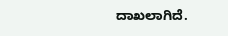ದಾಖಲಾಗಿದೆ.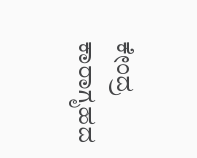ಕೇಂದ್ರ ಕಾರಾಗೃಹದ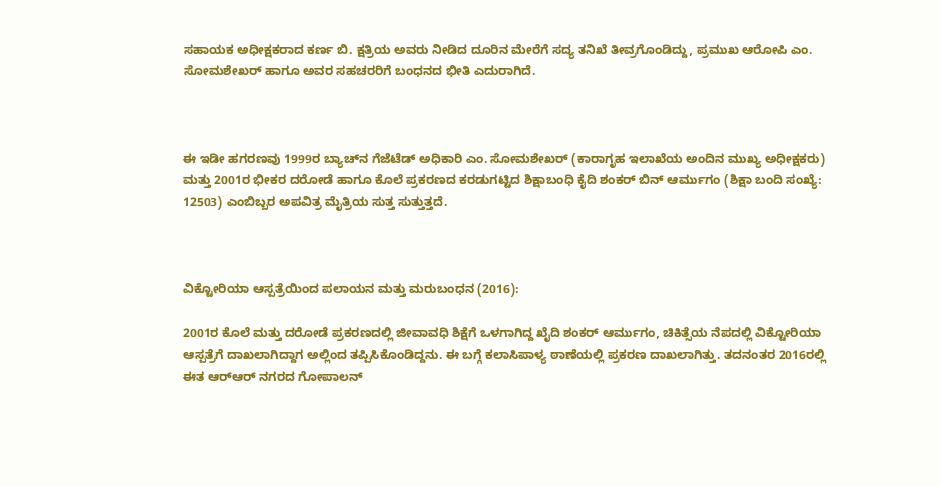ಸಹಾಯಕ ಅಧೀಕ್ಷಕರಾದ ಕರ್ಣ ಬಿ. ಕ್ಷತ್ರಿಯ ಅವರು ನೀಡಿದ ದೂರಿನ ಮೇರೆಗೆ ಸದ್ಯ ತನಿಖೆ ತೀವ್ರಗೊಂಡಿದ್ದು, ಪ್ರಮುಖ ಆರೋಪಿ ಎಂ. ಸೋಮಶೇಖರ್ ಹಾಗೂ ಅವರ ಸಹಚರರಿಗೆ ಬಂಧನದ ಭೀತಿ ಎದುರಾಗಿದೆ.



ಈ ಇಡೀ ಹಗರಣವು 1999ರ ಬ್ಯಾಚ್‌ನ ಗೆಜೆಟೆಡ್ ಅಧಿಕಾರಿ ಎಂ. ಸೋಮಶೇಖರ್ (ಕಾರಾಗೃಹ ಇಲಾಖೆಯ ಅಂದಿನ ಮುಖ್ಯ ಅಧೀಕ್ಷಕರು) ಮತ್ತು 2001ರ ಭೀಕರ ದರೋಡೆ ಹಾಗೂ ಕೊಲೆ ಪ್ರಕರಣದ ಕರಡುಗಟ್ಟಿದ ಶಿಕ್ಷಾಬಂಧಿ ಕೈದಿ ಶಂಕರ್ ಬಿನ್ ಆರ್ಮುಗಂ (ಶಿಕ್ಷಾ ಬಂದಿ ಸಂಖ್ಯೆ: 12503) ಎಂಬಿಬ್ಬರ ಅಪವಿತ್ರ ಮೈತ್ರಿಯ ಸುತ್ತ ಸುತ್ತುತ್ತದೆ.



ವಿಕ್ಟೋರಿಯಾ ಆಸ್ಪತ್ರೆಯಿಂದ ಪಲಾಯನ ಮತ್ತು ಮರುಬಂಧನ (2016):

2001ರ ಕೊಲೆ ಮತ್ತು ದರೋಡೆ ಪ್ರಕರಣದಲ್ಲಿ ಜೀವಾವಧಿ ಶಿಕ್ಷೆಗೆ ಒಳಗಾಗಿದ್ದ ಖೈದಿ ಶಂಕರ್ ಆರ್ಮುಗಂ, ಚಿಕಿತ್ಸೆಯ ನೆಪದಲ್ಲಿ ವಿಕ್ಟೋರಿಯಾ ಆಸ್ಪತ್ರೆಗೆ ದಾಖಲಾಗಿದ್ದಾಗ ಅಲ್ಲಿಂದ ತಪ್ಪಿಸಿಕೊಂಡಿದ್ದನು. ಈ ಬಗ್ಗೆ ಕಲಾಸಿಪಾಳ್ಯ ಠಾಣೆಯಲ್ಲಿ ಪ್ರಕರಣ ದಾಖಲಾಗಿತ್ತು. ತದನಂತರ 2016ರಲ್ಲಿ ಈತ ಆರ್‌ಆರ್ ನಗರದ ಗೋಪಾಲನ್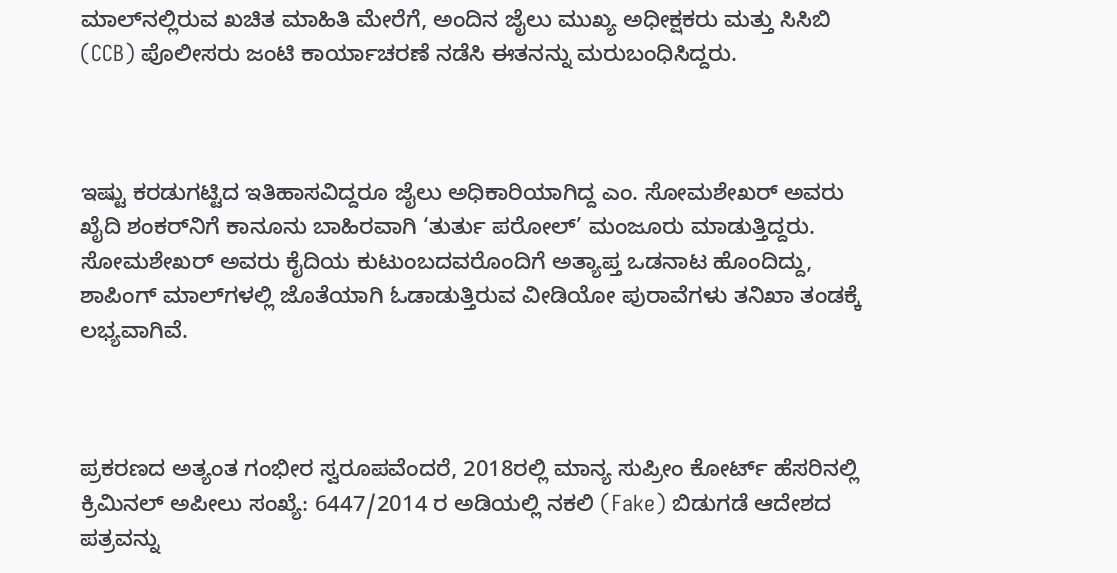ಮಾಲ್‌ನಲ್ಲಿರುವ ಖಚಿತ ಮಾಹಿತಿ ಮೇರೆಗೆ, ಅಂದಿನ ಜೈಲು ಮುಖ್ಯ ಅಧೀಕ್ಷಕರು ಮತ್ತು ಸಿಸಿಬಿ (CCB) ಪೊಲೀಸರು ಜಂಟಿ ಕಾರ್ಯಾಚರಣೆ ನಡೆಸಿ ಈತನನ್ನು ಮರುಬಂಧಿಸಿದ್ದರು.



ಇಷ್ಟು ಕರಡುಗಟ್ಟಿದ ಇತಿಹಾಸವಿದ್ದರೂ ಜೈಲು ಅಧಿಕಾರಿಯಾಗಿದ್ದ ಎಂ. ಸೋಮಶೇಖರ್ ಅವರು ಖೈದಿ ಶಂಕರ್‌ನಿಗೆ ಕಾನೂನು ಬಾಹಿರವಾಗಿ ‘ತುರ್ತು ಪರೋಲ್’ ಮಂಜೂರು ಮಾಡುತ್ತಿದ್ದರು. ಸೋಮಶೇಖರ್ ಅವರು ಕೈದಿಯ ಕುಟುಂಬದವರೊಂದಿಗೆ ಅತ್ಯಾಪ್ತ ಒಡನಾಟ ಹೊಂದಿದ್ದು, ಶಾಪಿಂಗ್ ಮಾಲ್‌ಗಳಲ್ಲಿ ಜೊತೆಯಾಗಿ ಓಡಾಡುತ್ತಿರುವ ವೀಡಿಯೋ ಪುರಾವೆಗಳು ತನಿಖಾ ತಂಡಕ್ಕೆ ಲಭ್ಯವಾಗಿವೆ.



ಪ್ರಕರಣದ ಅತ್ಯಂತ ಗಂಭೀರ ಸ್ವರೂಪವೆಂದರೆ, 2018ರಲ್ಲಿ ಮಾನ್ಯ ಸುಪ್ರೀಂ ಕೋರ್ಟ್ ಹೆಸರಿನಲ್ಲಿ ಕ್ರಿಮಿನಲ್ ಅಪೀಲು ಸಂಖ್ಯೆ: 6447/2014 ರ ಅಡಿಯಲ್ಲಿ ನಕಲಿ (Fake) ಬಿಡುಗಡೆ ಆದೇಶದ ಪತ್ರವನ್ನು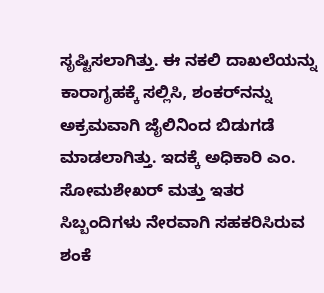ಸೃಷ್ಟಿಸಲಾಗಿತ್ತು. ಈ ನಕಲಿ ದಾಖಲೆಯನ್ನು ಕಾರಾಗೃಹಕ್ಕೆ ಸಲ್ಲಿಸಿ, ಶಂಕರ್‌ನನ್ನು ಅಕ್ರಮವಾಗಿ ಜೈಲಿನಿಂದ ಬಿಡುಗಡೆ ಮಾಡಲಾಗಿತ್ತು. ಇದಕ್ಕೆ ಅಧಿಕಾರಿ ಎಂ. ಸೋಮಶೇಖರ್ ಮತ್ತು ಇತರ ಸಿಬ್ಬಂದಿಗಳು ನೇರವಾಗಿ ಸಹಕರಿಸಿರುವ ಶಂಕೆ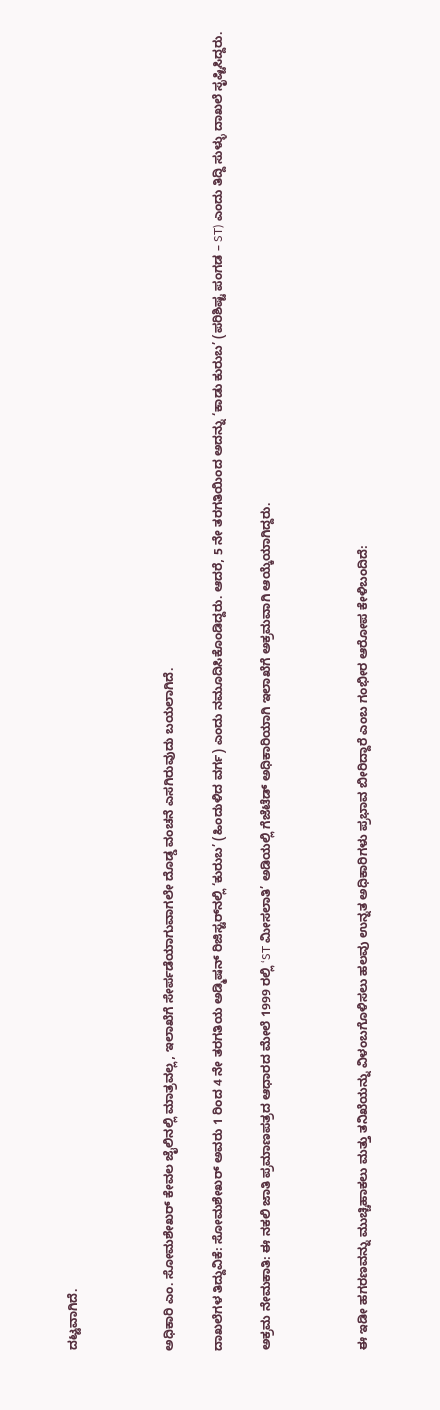ದಟ್ಟವಾಗಿದೆ.



ಅಧಿಕಾರಿ ಎಂ. ಸೋಮಶೇಖರ್ ಕೇವಲ ಜೈಲಿನಲ್ಲಿ ಮಾತ್ರವಲ್ಲ, ಇಲಾಖೆಗೆ ಸೇರ್ಪಡೆಯಾಗುವಾಗಲೇ ದೊಡ್ಡ ವಂಚನೆ ಎಸಗಿರುವುದು ಬಯಲಾಗಿದೆ.

ದಾಖಲೆಗಳ ತಿದ್ದುವಿಕೆ: ಸೋಮಶೇಖರ್ ಅವರು 1 ರಿಂದ 4 ನೇ ತರಗತಿಯ ಅಡ್ಮಿಷನ್ ರಿಜಿಸ್ಟರ್‌ನಲ್ಲಿ ‘ಕುರುಬ’ (ಹಿಂದುಳಿದ ವರ್ಗ) ಎಂದು ನಮೂದಿಸಿಕೊಂಡಿದ್ದರು. ಆದರೆ, 5 ನೇ ತರಗತಿಯಿಂದ ಅದನ್ನು ‘ಕಾಡು ಕುರುಬ’ (ಪರಿಶಿಷ್ಟ ಪಂಗಡ – ST) ಎಂದು ತಿದ್ದಿ ಸುಳ್ಳು ದಾಖಲೆ ಸೃಷ್ಟಿಸಿದ್ದರು.

ಅಕ್ರಮ ನೇಮಕಾತಿ: ಈ ನಕಲಿ ಜಾತಿ ಪ್ರಮಾಣಪತ್ರದ ಆಧಾರದ ಮೇಲೆ 1999 ರಲ್ಲಿ ‘ST ಮೀಸಲಾತಿ’ ಅಡಿಯಲ್ಲಿ ಗೆಜೆಟೆಡ್ ಅಧಿಕಾರಿಯಾಗಿ ಇಲಾಖೆಗೆ ಅಕ್ರಮವಾಗಿ ಆಯ್ಕೆಯಾಗಿದ್ದರು.



ಈ ಇಡೀ ಹಗರಣವನ್ನು ಮುಚ್ಚಿಹಾಕಲು ಮತ್ತು ತನಿಖೆಯನ್ನು ವಿಳಂಬಗೊಳಿಸಲು ಹಲವು ಉನ್ನತ ಅಧಿಕಾರಿಗಳು ಪ್ರಭಾವ ಬೀರಿದ್ದಾರೆ ಎಂಬ ಗಂಭೀರ ಆರೋಪ ಕೇಳಿಬಂದಿದೆ: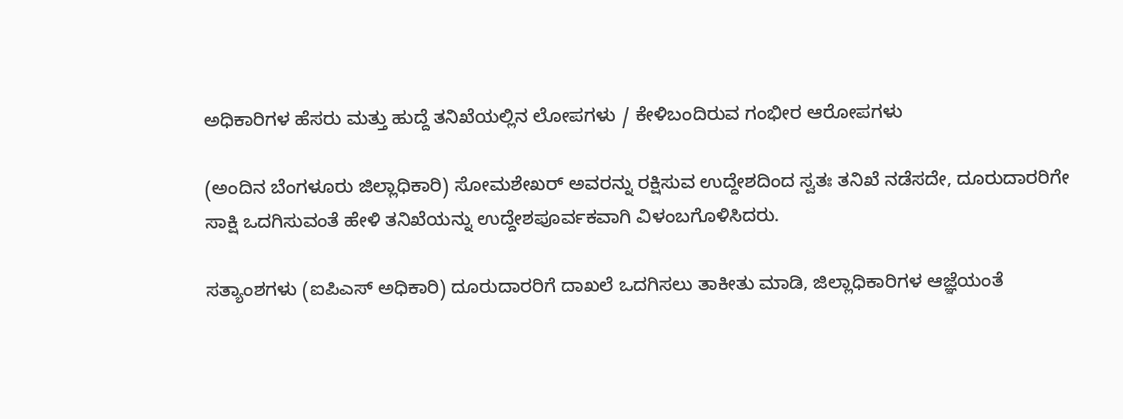ಅಧಿಕಾರಿಗಳ ಹೆಸರು ಮತ್ತು ಹುದ್ದೆ ತನಿಖೆಯಲ್ಲಿನ ಲೋಪಗಳು / ಕೇಳಿಬಂದಿರುವ ಗಂಭೀರ ಆರೋಪಗಳು

(ಅಂದಿನ ಬೆಂಗಳೂರು ಜಿಲ್ಲಾಧಿಕಾರಿ) ಸೋಮಶೇಖರ್ ಅವರನ್ನು ರಕ್ಷಿಸುವ ಉದ್ದೇಶದಿಂದ ಸ್ವತಃ ತನಿಖೆ ನಡೆಸದೇ, ದೂರುದಾರರಿಗೇ ಸಾಕ್ಷಿ ಒದಗಿಸುವಂತೆ ಹೇಳಿ ತನಿಖೆಯನ್ನು ಉದ್ದೇಶಪೂರ್ವಕವಾಗಿ ವಿಳಂಬಗೊಳಿಸಿದರು.

ಸತ್ಯಾಂಶಗಳು (ಐಪಿಎಸ್ ಅಧಿಕಾರಿ) ದೂರುದಾರರಿಗೆ ದಾಖಲೆ ಒದಗಿಸಲು ತಾಕೀತು ಮಾಡಿ, ಜಿಲ್ಲಾಧಿಕಾರಿಗಳ ಆಜ್ಞೆಯಂತೆ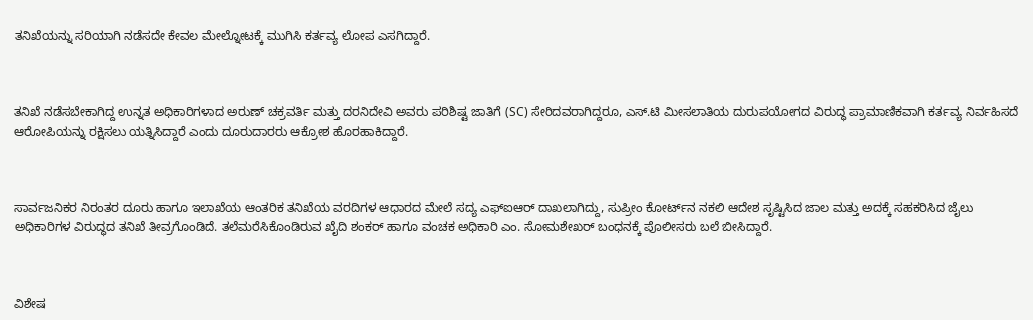ತನಿಖೆಯನ್ನು ಸರಿಯಾಗಿ ನಡೆಸದೇ ಕೇವಲ ಮೇಲ್ನೋಟಕ್ಕೆ ಮುಗಿಸಿ ಕರ್ತವ್ಯ ಲೋಪ ಎಸಗಿದ್ದಾರೆ.



ತನಿಖೆ ನಡೆಸಬೇಕಾಗಿದ್ದ ಉನ್ನತ ಅಧಿಕಾರಿಗಳಾದ ಅರುಣ್ ಚಕ್ರವರ್ತಿ ಮತ್ತು ದರನಿದೇವಿ ಅವರು ಪರಿಶಿಷ್ಟ ಜಾತಿಗೆ (SC) ಸೇರಿದವರಾಗಿದ್ದರೂ, ಎಸ್.ಟಿ ಮೀಸಲಾತಿಯ ದುರುಪಯೋಗದ ವಿರುದ್ಧ ಪ್ರಾಮಾಣಿಕವಾಗಿ ಕರ್ತವ್ಯ ನಿರ್ವಹಿಸದೆ ಆರೋಪಿಯನ್ನು ರಕ್ಷಿಸಲು ಯತ್ನಿಸಿದ್ದಾರೆ ಎಂದು ದೂರುದಾರರು ಆಕ್ರೋಶ ಹೊರಹಾಕಿದ್ದಾರೆ.



ಸಾರ್ವಜನಿಕರ ನಿರಂತರ ದೂರು ಹಾಗೂ ಇಲಾಖೆಯ ಆಂತರಿಕ ತನಿಖೆಯ ವರದಿಗಳ ಆಧಾರದ ಮೇಲೆ ಸದ್ಯ ಎಫ್‌ಐಆರ್ ದಾಖಲಾಗಿದ್ದು, ಸುಪ್ರೀಂ ಕೋರ್ಟ್‌ನ ನಕಲಿ ಆದೇಶ ಸೃಷ್ಟಿಸಿದ ಜಾಲ ಮತ್ತು ಅದಕ್ಕೆ ಸಹಕರಿಸಿದ ಜೈಲು ಅಧಿಕಾರಿಗಳ ವಿರುದ್ಧದ ತನಿಖೆ ತೀವ್ರಗೊಂಡಿದೆ. ತಲೆಮರೆಸಿಕೊಂಡಿರುವ ಖೈದಿ ಶಂಕರ್ ಹಾಗೂ ವಂಚಕ ಅಧಿಕಾರಿ ಎಂ. ಸೋಮಶೇಖರ್ ಬಂಧನಕ್ಕೆ ಪೊಲೀಸರು ಬಲೆ ಬೀಸಿದ್ದಾರೆ.



ವಿಶೇಷ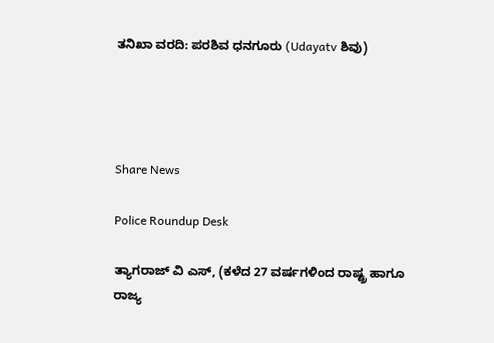ತನಿಖಾ ವರದಿ: ಪರಶಿವ ಧನಗೂರು (Udayatv ಶಿವು)




Share News

Police Roundup Desk

ತ್ಯಾಗರಾಜ್ ವಿ ಎಸ್, (ಕಳೆದ 27 ವರ್ಷಗಳಿಂದ ರಾಷ್ಟ್ರ ಹಾಗೂ ರಾಜ್ಯ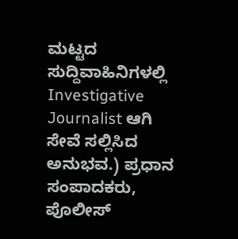ಮಟ್ಟದ ಸುದ್ದಿವಾಹಿನಿಗಳಲ್ಲಿ Investigative Journalist ಆಗಿ ಸೇವೆ ಸಲ್ಲಿಸಿದ ಅನುಭವ.) ಪ್ರಧಾನ ಸಂಪಾದಕರು, ಪೊಲೀಸ್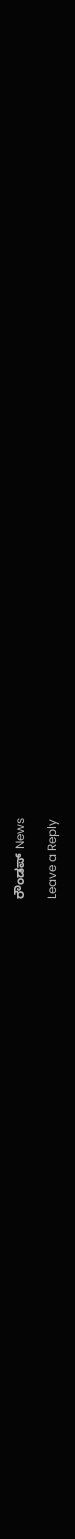ರೌಂಡಪ್ News

Leave a Reply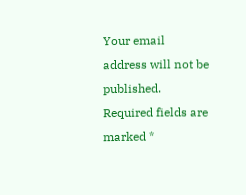Your email address will not be published. Required fields are marked *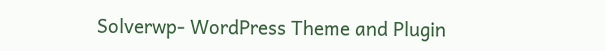Solverwp- WordPress Theme and Plugin